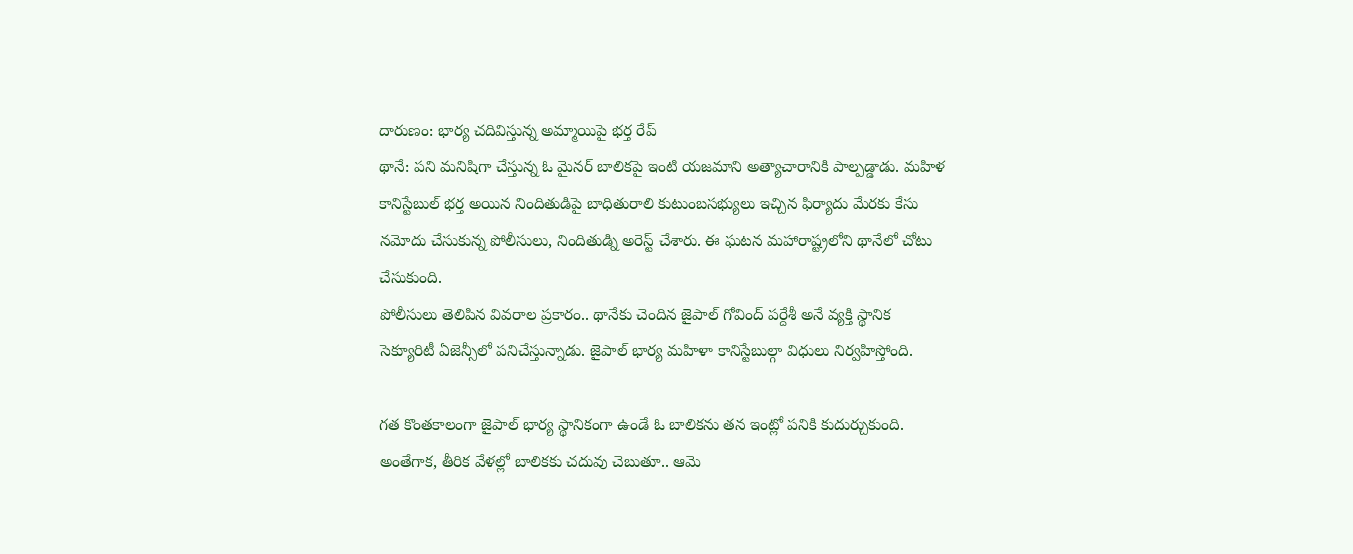దారుణం: భార్య చదివిస్తున్న అమ్మాయిపై భర్త రేప్
థానే: పని మనిషిగా చేస్తున్న ఓ మైనర్ బాలికపై ఇంటి యజమాని అత్యాచారానికి పాల్పడ్డాడు. మహిళ కానిస్టేబుల్ భర్త అయిన నిందితుడిపై బాధితురాలి కుటుంబసభ్యులు ఇచ్చిన ఫిర్యాదు మేరకు కేసు నమోదు చేసుకున్న పోలీసులు, నిందితుడ్ని అరెస్ట్ చేశారు. ఈ ఘటన మహారాష్ట్రలోని థానేలో చోటు చేసుకుంది.
పోలీసులు తెలిపిన వివరాల ప్రకారం.. థానేకు చెందిన జైపాల్ గోవింద్ పర్దేశీ అనే వ్యక్తి స్థానిక సెక్యూరిటీ ఏజెన్సీలో పనిచేస్తున్నాడు. జైపాల్ భార్య మహిళా కానిస్టేబుల్గా విధులు నిర్వహిస్తోంది.

గత కొంతకాలంగా జైపాల్ భార్య స్థానికంగా ఉండే ఓ బాలికను తన ఇంట్లో పనికి కుదుర్చుకుంది. అంతేగాక, తీరిక వేళల్లో బాలికకు చదువు చెబుతూ.. ఆమె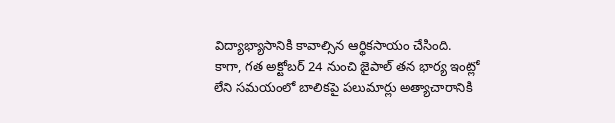విద్యాభ్యాసానికి కావాల్సిన ఆర్థికసాయం చేసింది.
కాగా, గత అక్టోబర్ 24 నుంచి జైపాల్ తన భార్య ఇంట్లో లేని సమయంలో బాలికపై పలుమార్లు అత్యాచారానికి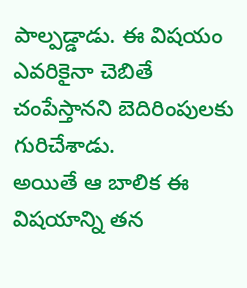పాల్పడ్డాడు. ఈ విషయం ఎవరికైనా చెబితే చంపేస్తానని బెదిరింపులకు గురిచేశాడు.
అయితే ఆ బాలిక ఈ విషయాన్ని తన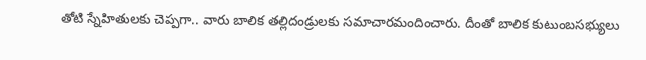తోటి స్నేహితులకు చెప్పగా.. వారు బాలిక తల్లిదండ్రులకు సమాచారమందించారు. దీంతో బాలిక కుటుంబసభ్యులు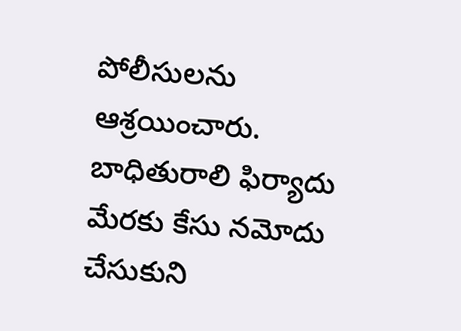పోలీసులను ఆశ్రయించారు. బాధితురాలి ఫిర్యాదు మేరకు కేసు నమోదు చేసుకుని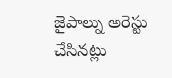జైపాల్ను అరెస్టు చేసినట్లు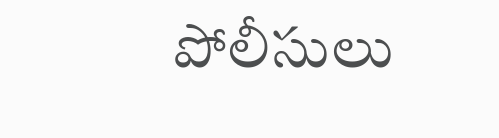పోలీసులు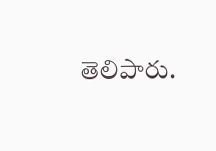తెలిపారు.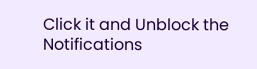Click it and Unblock the Notifications